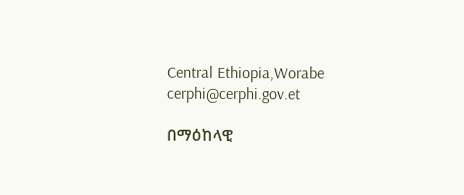Central Ethiopia,Worabe
cerphi@cerphi.gov.et

በማዕከላዊ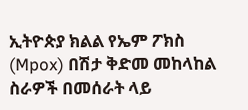ኢትዮጵያ ክልል የኤም ፖክስ (Mpox) በሽታ ቅድመ መከላከል ስራዎች በመሰራት ላይ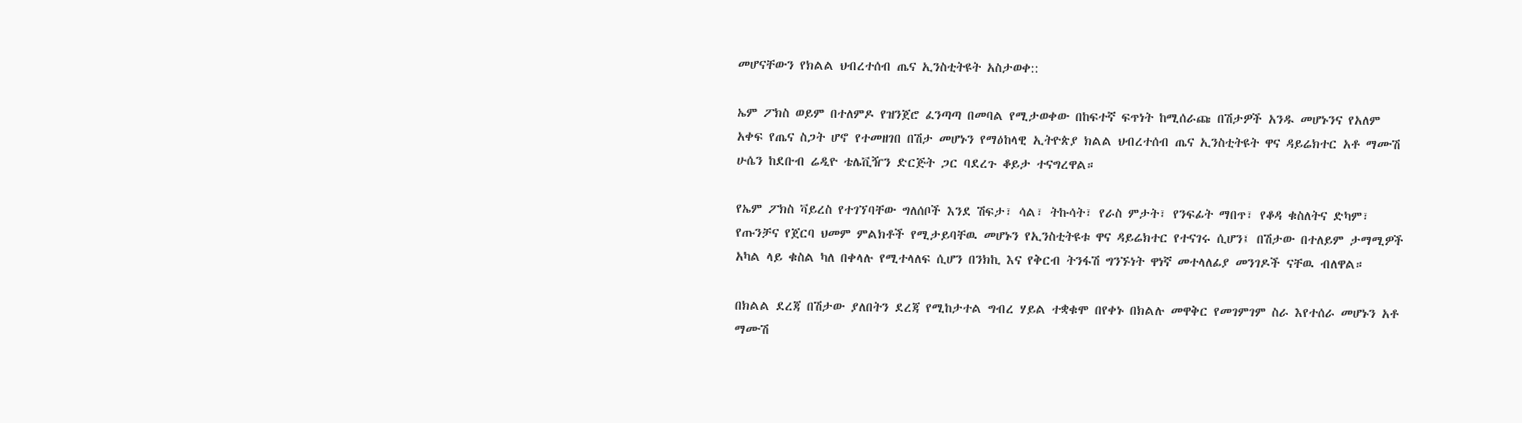መሆናቸውን የክልል ህብረተሰብ ጤና ኢንስቲትዩት አስታወቀ::

ኤም ፖክስ ወይም በተለምዶ የዝንጀሮ ፈንጣጣ በመባል የሚታወቀው በከፍተኛ ፍጥነት ከሚሰራጩ በሽታዎች አንዱ መሆኑንና የአለም አቀፍ የጤና ስጋት ሆኖ የተመዘገበ በሽታ መሆኑን የማዕከላዊ ኢትዮጵያ ክልል ህብረተሰብ ጤና ኢንስቲትዩት ዋና ዳይሬክተር አቶ ማሙሽ ሁሴን ከደቡብ ሬዲዮ ቴሌቪዥን ድርጅት ጋር ባደረጉ ቆይታ ተናግረዋል።

የኤም ፖክስ ቫይረስ የተገኘባቸው ግለሰቦች እንደ ሽፍታ፣ ሳል፣ ትኩሳት፣ የራስ ምታት፣ የንፍፊት ማበጥ፣ የቆዳ ቁስለትና ድካም፣ የጡንቻና የጀርባ ህመም ምልክቶች የሚታይባቸዉ መሆኑን የኢንስቲትዩቱ ዋና ዳይሬክተር የተናገሩ ሲሆን፤ በሽታው በተለይም ታማሚዎች አካል ላይ ቁስል ካለ በቀላሉ የሚተላለፍ ሲሆን በንክኪ እና የቅርብ ትንፋሽ ግንኙነት ዋነኛ መተላለፊያ መንገዶች ናቸዉ ብለዋል።

በክልል ደረጃ በሽታው ያለበትን ደረጃ የሚከታተል ግብረ ሃይል ተቋቁሞ በየቀኑ በክልሉ መዋቅር የመገምገም ስራ እየተሰራ መሆኑን አቶ ማሙሽ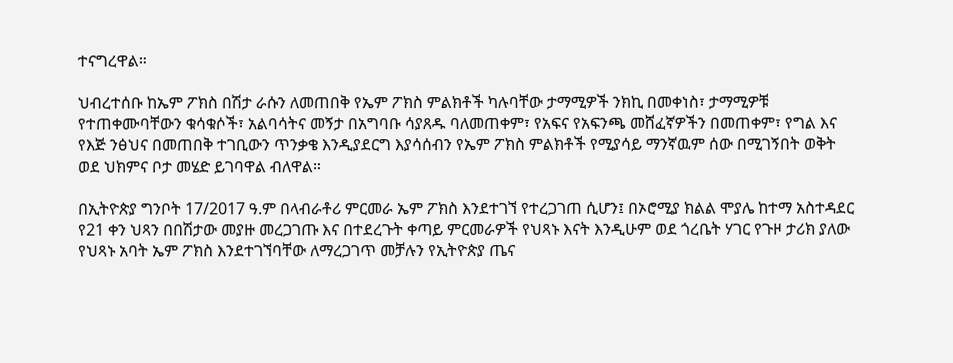ተናግረዋል።

ህብረተሰቡ ከኤም ፖክስ በሽታ ራሱን ለመጠበቅ የኤም ፖክስ ምልክቶች ካሉባቸው ታማሚዎች ንክኪ በመቀነስ፣ ታማሚዎቹ የተጠቀሙባቸውን ቁሳቁሶች፣ አልባሳትና መኝታ በአግባቡ ሳያጸዱ ባለመጠቀም፣ የአፍና የአፍንጫ መሸፈኛዎችን በመጠቀም፣ የግል እና የእጅ ንፅህና በመጠበቅ ተገቢውን ጥንቃቄ እንዲያደርግ እያሳሰብን የኤም ፖክስ ምልክቶች የሚያሳይ ማንኛዉም ሰው በሚገኝበት ወቅት ወደ ህክምና ቦታ መሄድ ይገባዋል ብለዋል።

በኢትዮጵያ ግንቦት 17/2017 ዓ.ም በላብራቶሪ ምርመራ ኤም ፖክስ እንደተገኘ የተረጋገጠ ሲሆን፤ በኦሮሚያ ክልል ሞያሌ ከተማ አስተዳደር የ21 ቀን ህጻን በበሽታው መያዙ መረጋገጡ እና በተደረጉት ቀጣይ ምርመራዎች የህጻኑ እናት እንዲሁም ወደ ጎረቤት ሃገር የጉዞ ታሪክ ያለው የህጻኑ አባት ኤም ፖክስ እንደተገኘባቸው ለማረጋገጥ መቻሉን የኢትዮጵያ ጤና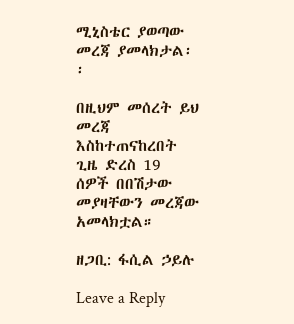ሚኒስቴር ያወጣው መረጃ ያመላክታል፡፡

በዚህም መሰረት ይህ መረጃ እስከተጠናከረበት ጊዜ ድረስ 19 ሰዎች በበሽታው መያዛቸውን መረጃው አመላክቷል።

ዘጋቢ: ፋሲል ኃይሉ

Leave a Reply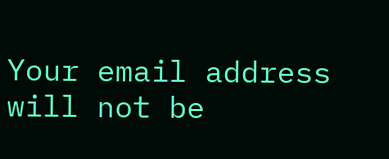Your email address will not be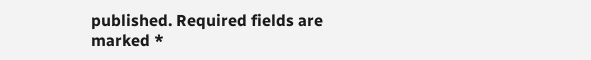published. Required fields are marked *